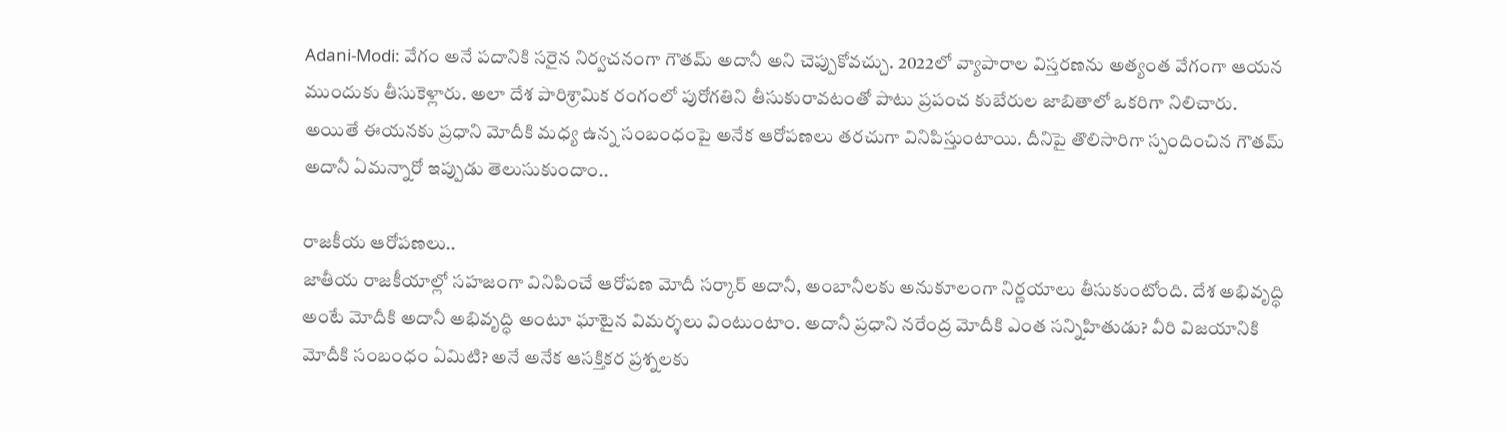Adani-Modi: వేగం అనే పదానికి సరైన నిర్వచనంగా గౌతమ్ అదానీ అని చెప్పుకోవచ్చు. 2022లో వ్యాపారాల విస్తరణను అత్యంత వేగంగా ఆయన ముందుకు తీసుకెళ్లారు. అలా దేశ పారిశ్రామిక రంగంలో పురోగతిని తీసుకురావటంతో పాటు ప్రపంచ కుబేరుల జాబితాలో ఒకరిగా నిలిచారు. అయితే ఈయనకు ప్రధాని మోదీకి మధ్య ఉన్న సంబంధంపై అనేక ఆరోపణలు తరచుగా వినిపిస్తుంటాయి. దీనిపై తొలిసారిగా స్పందించిన గౌతమ్ అదానీ ఏమన్నారో ఇప్పుడు తెలుసుకుందాం..

రాజకీయ ఆరోపణలు..
జాతీయ రాజకీయాల్లో సహజంగా వినిపించే ఆరోపణ మోదీ సర్కార్ అదానీ, అంబానీలకు అనుకూలంగా నిర్ణయాలు తీసుకుంటోంది. దేశ అభివృద్ధి అంటే మోదీకి అదానీ అభివృద్ధి అంటూ ఘాటైన విమర్శలు వింటుంటాం. అదానీ ప్రధాని నరేంద్ర మోదీకి ఎంత సన్నిహితుడు? వీరి విజయానికి మోదీకి సంబంధం ఏమిటి? అనే అనేక ఆసక్తికర ప్రశ్నలకు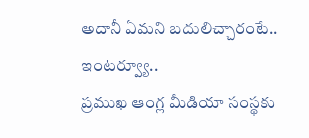అదానీ ఏమని బదులిచ్చారంటే..
ఇంటర్వ్యూ..
ప్రముఖ ఆంగ్ల మీడియా సంస్థకు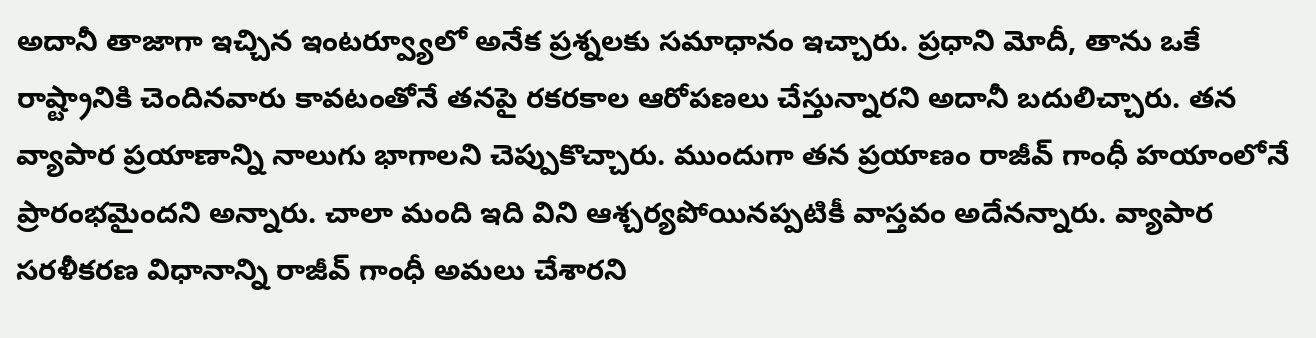అదానీ తాజాగా ఇచ్చిన ఇంటర్వ్యూలో అనేక ప్రశ్నలకు సమాధానం ఇచ్చారు. ప్రధాని మోదీ, తాను ఒకే రాష్ట్రానికి చెందినవారు కావటంతోనే తనపై రకరకాల ఆరోపణలు చేస్తున్నారని అదానీ బదులిచ్చారు. తన వ్యాపార ప్రయాణాన్ని నాలుగు భాగాలని చెప్పుకొచ్చారు. ముందుగా తన ప్రయాణం రాజీవ్ గాంధీ హయాంలోనే ప్రారంభమైందని అన్నారు. చాలా మంది ఇది విని ఆశ్చర్యపోయినప్పటికీ వాస్తవం అదేనన్నారు. వ్యాపార సరళీకరణ విధానాన్ని రాజీవ్ గాంధీ అమలు చేశారని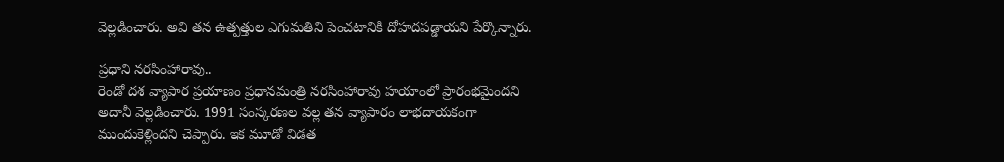వెల్లడించారు. అవి తన ఉత్పత్తుల ఎగుమతిని పెంచటానికి దోహదపడ్డాయని పేర్కొన్నారు.

ప్రధాని నరసింహారావు..
రెండో దశ వ్యాపార ప్రయాణం ప్రధానమంత్రి నరసింహారావు హయాంలో ప్రారంభమైందని అదానీ వెల్లడించారు. 1991 సంస్కరణల వల్ల తన వ్యాపారం లాభదాయకంగా ముందుకెళ్లిందని చెప్పారు. ఇక మూడో విడత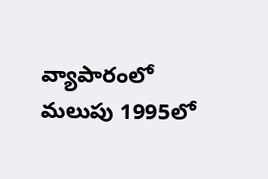వ్యాపారంలో మలుపు 1995లో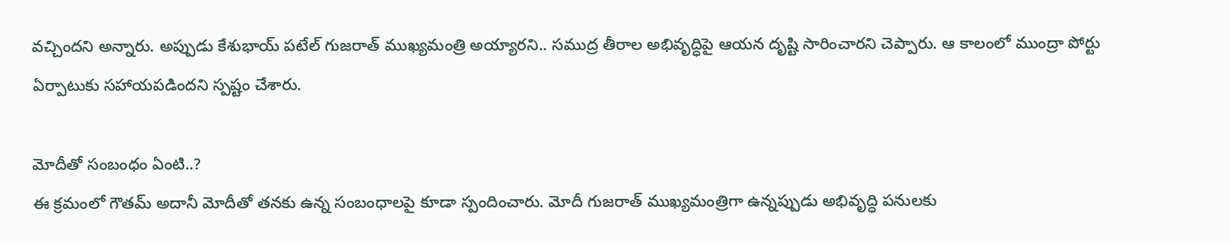వచ్చిందని అన్నారు. అప్పుడు కేశుభాయ్ పటేల్ గుజరాత్ ముఖ్యమంత్రి అయ్యారని.. సముద్ర తీరాల అభివృద్ధిపై ఆయన దృష్టి సారించారని చెప్పారు. ఆ కాలంలో ముంద్రా పోర్టు ఏర్పాటుకు సహాయపడిందని స్పష్టం చేశారు.

మోదీతో సంబంధం ఏంటి..?
ఈ క్రమంలో గౌతమ్ అదానీ మోదీతో తనకు ఉన్న సంబంధాలపై కూడా స్పందించారు. మోదీ గుజరాత్ ముఖ్యమంత్రిగా ఉన్నప్పుడు అభివృద్ధి పనులకు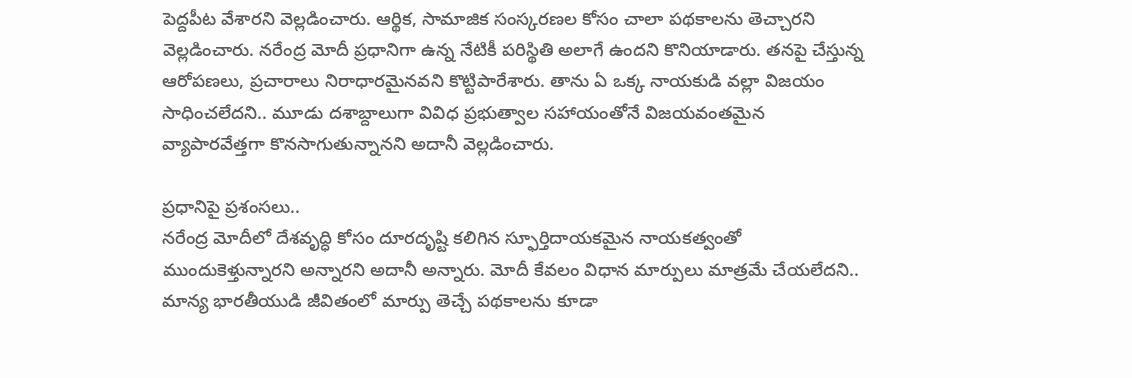పెద్దపీట వేశారని వెల్లడించారు. ఆర్థిక, సామాజిక సంస్కరణల కోసం చాలా పథకాలను తెచ్చారని వెల్లడించారు. నరేంద్ర మోదీ ప్రధానిగా ఉన్న నేటికీ పరిస్థితి అలాగే ఉందని కొనియాడారు. తనపై చేస్తున్న ఆరోపణలు, ప్రచారాలు నిరాధారమైనవని కొట్టిపారేశారు. తాను ఏ ఒక్క నాయకుడి వల్లా విజయం సాధించలేదని.. మూడు దశాబ్దాలుగా వివిధ ప్రభుత్వాల సహాయంతోనే విజయవంతమైన వ్యాపారవేత్తగా కొనసాగుతున్నానని అదానీ వెల్లడించారు.

ప్రధానిపై ప్రశంసలు..
నరేంద్ర మోదీలో దేశవృద్ధి కోసం దూరదృష్టి కలిగిన స్ఫూర్తిదాయకమైన నాయకత్వంతో ముందుకెళ్తున్నారని అన్నారని అదానీ అన్నారు. మోదీ కేవలం విధాన మార్పులు మాత్రమే చేయలేదని.. మాన్య భారతీయుడి జీవితంలో మార్పు తెచ్చే పథకాలను కూడా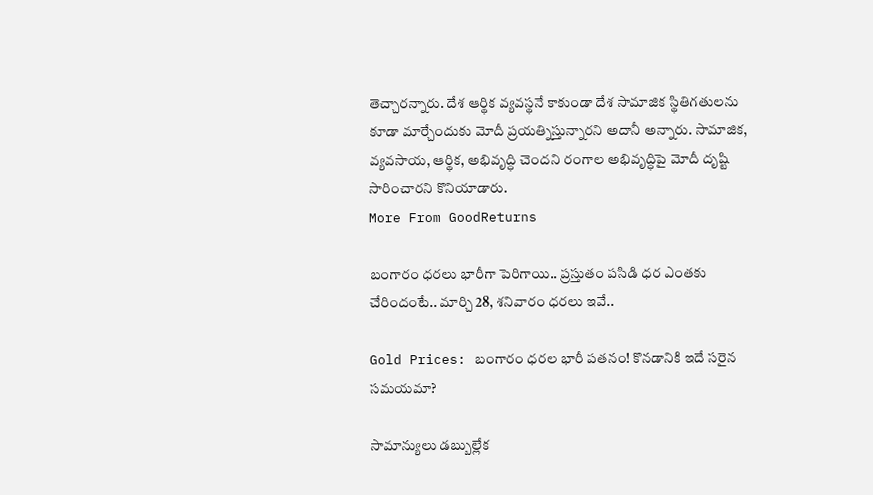తెచ్చారన్నారు. దేశ ఆర్థిక వ్యవస్థనే కాకుండా దేశ సామాజిక స్థితిగతులను కూడా మార్చేందుకు మోదీ ప్రయత్నిస్తున్నారని అదానీ అన్నారు. సామాజిక, వ్యవసాయ, ఆర్థిక, అభివృద్ధి చెందని రంగాల అభివృద్ధిపై మోదీ దృష్టి సారించారని కొనియాడారు.
More From GoodReturns

బంగారం ధరలు భారీగా పెరిగాయి.. ప్రస్తుతం పసిడి ధర ఎంతకు చేరిందంటే.. మార్చి 28, శనివారం ధరలు ఇవే..

Gold Prices: బంగారం ధరల భారీ పతనం! కొనడానికి ఇదే సరైన సమయమా?

సామాన్యులు డబ్బుల్లేక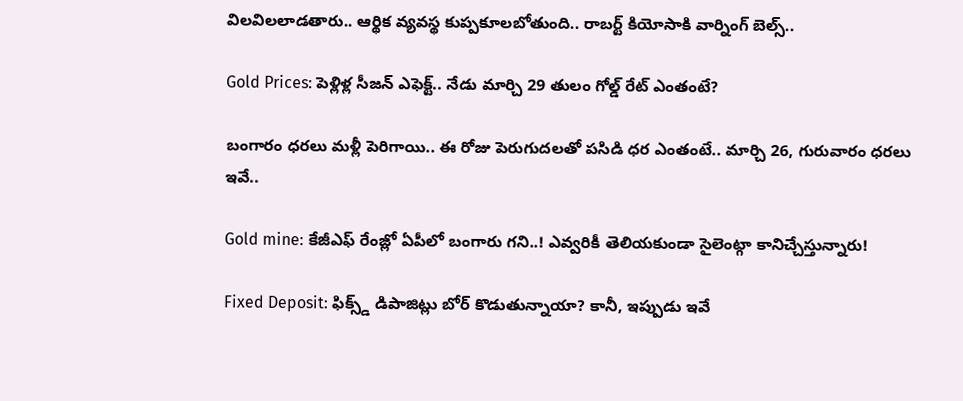విలవిలలాడతారు.. ఆర్థిక వ్యవస్థ కుప్పకూలబోతుంది.. రాబర్ట్ కియోసాకి వార్నింగ్ బెల్స్..

Gold Prices: పెళ్లిళ్ల సీజన్ ఎఫెక్ట్.. నేడు మార్చి 29 తులం గోల్డ్ రేట్ ఎంతంటే?

బంగారం ధరలు మళ్లీ పెరిగాయి.. ఈ రోజు పెరుగుదలతో పసిడి ధర ఎంతంటే.. మార్చి 26, గురువారం ధరలు ఇవే..

Gold mine: కేజీఎఫ్ రేంజ్లో ఏపీలో బంగారు గని..! ఎవ్వరికీ తెలియకుండా సైలెంట్గా కానిచ్చేస్తున్నారు!

Fixed Deposit: ఫిక్స్డ్ డిపాజిట్లు బోర్ కొడుతున్నాయా? కానీ, ఇప్పుడు ఇవే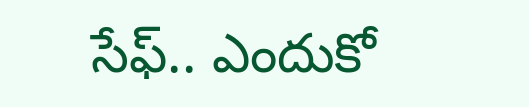సేఫ్.. ఎందుకో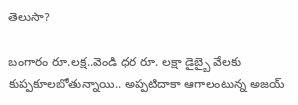తెలుసా?

బంగారం రూ.లక్ష..వెండి ధర రూ. లక్షా డైబ్బై వేలకు కుప్పకూలబోతున్నాయి.. అప్పటిదాకా ఆగాలంటున్న అజయ్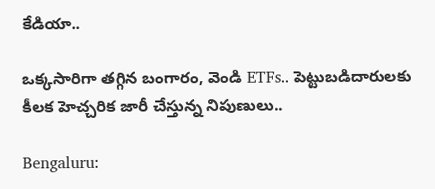కేడియా..

ఒక్కసారిగా తగ్గిన బంగారం, వెండి ETFs.. పెట్టుబడిదారులకు కీలక హెచ్చరిక జారీ చేస్తున్న నిపుణులు..

Bengaluru: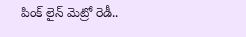పింక్ లైన్ మెట్రో రెడీ..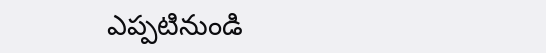ఎప్పటినుండి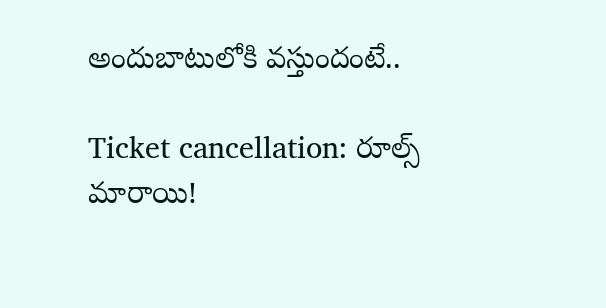అందుబాటులోకి వస్తుందంటే..

Ticket cancellation: రూల్స్ మారాయి!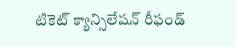టికెట్ క్యాన్సిలేషన్ రీఫండ్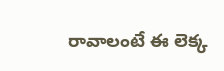రావాలంటే ఈ లెక్క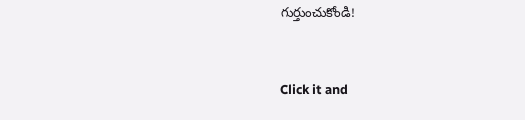గుర్తుంచుకోండి!



Click it and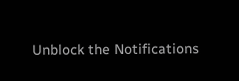Unblock the Notifications